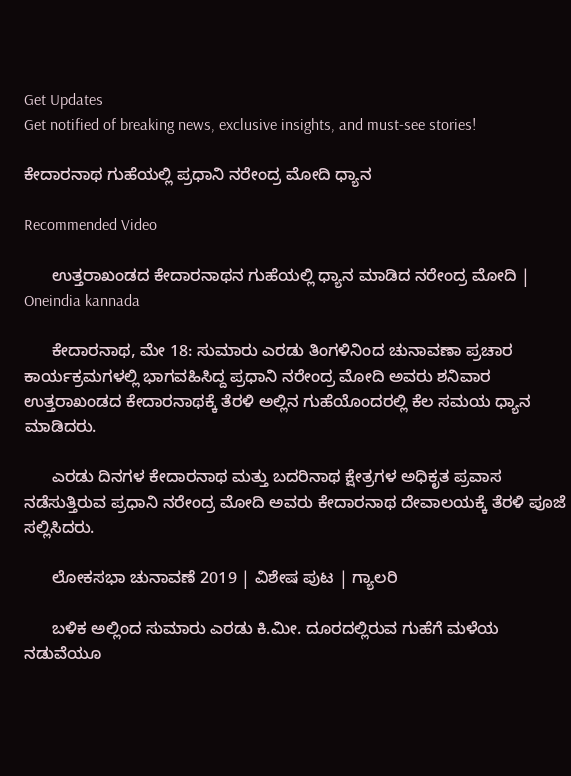Get Updates
Get notified of breaking news, exclusive insights, and must-see stories!

ಕೇದಾರನಾಥ ಗುಹೆಯಲ್ಲಿ ಪ್ರಧಾನಿ ನರೇಂದ್ರ ಮೋದಿ ಧ್ಯಾನ

Recommended Video

      ಉತ್ತರಾಖಂಡದ ಕೇದಾರನಾಥನ ಗುಹೆಯಲ್ಲಿ ಧ್ಯಾನ ಮಾಡಿದ ನರೇಂದ್ರ ಮೋದಿ | Oneindia kannada

      ಕೇದಾರನಾಥ, ಮೇ 18: ಸುಮಾರು ಎರಡು ತಿಂಗಳಿನಿಂದ ಚುನಾವಣಾ ಪ್ರಚಾರ ಕಾರ್ಯಕ್ರಮಗಳಲ್ಲಿ ಭಾಗವಹಿಸಿದ್ದ ಪ್ರಧಾನಿ ನರೇಂದ್ರ ಮೋದಿ ಅವರು ಶನಿವಾರ ಉತ್ತರಾಖಂಡದ ಕೇದಾರನಾಥಕ್ಕೆ ತೆರಳಿ ಅಲ್ಲಿನ ಗುಹೆಯೊಂದರಲ್ಲಿ ಕೆಲ ಸಮಯ ಧ್ಯಾನ ಮಾಡಿದರು.

      ಎರಡು ದಿನಗಳ ಕೇದಾರನಾಥ ಮತ್ತು ಬದರಿನಾಥ ಕ್ಷೇತ್ರಗಳ ಅಧಿಕೃತ ಪ್ರವಾಸ ನಡೆಸುತ್ತಿರುವ ಪ್ರಧಾನಿ ನರೇಂದ್ರ ಮೋದಿ ಅವರು ಕೇದಾರನಾಥ ದೇವಾಲಯಕ್ಕೆ ತೆರಳಿ ಪೂಜೆ ಸಲ್ಲಿಸಿದರು.

      ಲೋಕಸಭಾ ಚುನಾವಣೆ 2019 | ವಿಶೇಷ ಪುಟ | ಗ್ಯಾಲರಿ

      ಬಳಿಕ ಅಲ್ಲಿಂದ ಸುಮಾರು ಎರಡು ಕಿ.ಮೀ. ದೂರದಲ್ಲಿರುವ ಗುಹೆಗೆ ಮಳೆಯ ನಡುವೆಯೂ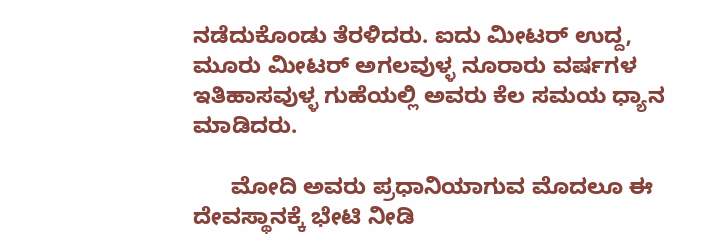ನಡೆದುಕೊಂಡು ತೆರಳಿದರು. ಐದು ಮೀಟರ್ ಉದ್ದ, ಮೂರು ಮೀಟರ್ ಅಗಲವುಳ್ಳ ನೂರಾರು ವರ್ಷಗಳ ಇತಿಹಾಸವುಳ್ಳ ಗುಹೆಯಲ್ಲಿ ಅವರು ಕೆಲ ಸಮಯ ಧ್ಯಾನ ಮಾಡಿದರು.

      ಮೋದಿ ಅವರು ಪ್ರಧಾನಿಯಾಗುವ ಮೊದಲೂ ಈ ದೇವಸ್ಥಾನಕ್ಕೆ ಭೇಟಿ ನೀಡಿ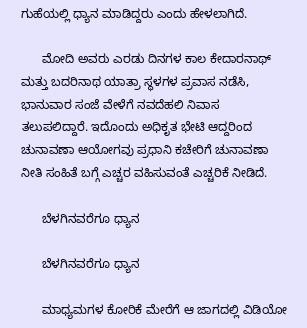ಗುಹೆಯಲ್ಲಿ ಧ್ಯಾನ ಮಾಡಿದ್ದರು ಎಂದು ಹೇಳಲಾಗಿದೆ.

      ಮೋದಿ ಅವರು ಎರಡು ದಿನಗಳ ಕಾಲ ಕೇದಾರನಾಥ್ ಮತ್ತು ಬದರಿನಾಥ ಯಾತ್ರಾ ಸ್ಥಳಗಳ ಪ್ರವಾಸ ನಡೆಸಿ, ಭಾನುವಾರ ಸಂಜೆ ವೇಳೆಗೆ ನವದೆಹಲಿ ನಿವಾಸ ತಲುಪಲಿದ್ದಾರೆ. ಇದೊಂದು ಅಧಿಕೃತ ಭೇಟಿ ಆದ್ದರಿಂದ ಚುನಾವಣಾ ಆಯೋಗವು ಪ್ರಧಾನಿ ಕಚೇರಿಗೆ ಚುನಾವಣಾ ನೀತಿ ಸಂಹಿತೆ ಬಗ್ಗೆ ಎಚ್ಚರ ವಹಿಸುವಂತೆ ಎಚ್ಚರಿಕೆ ನೀಡಿದೆ.

      ಬೆಳಗಿನವರೆಗೂ ಧ್ಯಾನ

      ಬೆಳಗಿನವರೆಗೂ ಧ್ಯಾನ

      ಮಾಧ್ಯಮಗಳ ಕೋರಿಕೆ ಮೇರೆಗೆ ಆ ಜಾಗದಲ್ಲಿ ವಿಡಿಯೋ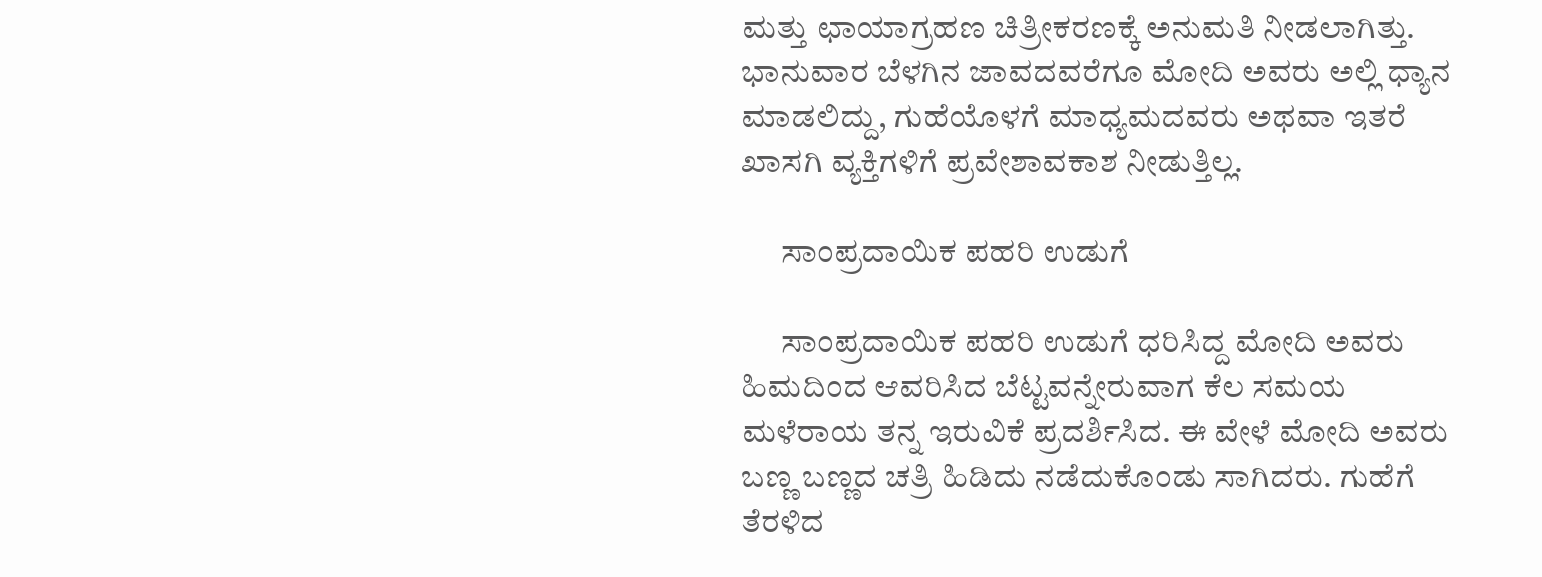ಮತ್ತು ಛಾಯಾಗ್ರಹಣ ಚಿತ್ರೀಕರಣಕ್ಕೆ ಅನುಮತಿ ನೀಡಲಾಗಿತ್ತು. ಭಾನುವಾರ ಬೆಳಗಿನ ಜಾವದವರೆಗೂ ಮೋದಿ ಅವರು ಅಲ್ಲಿ ಧ್ಯಾನ ಮಾಡಲಿದ್ದು, ಗುಹೆಯೊಳಗೆ ಮಾಧ್ಯಮದವರು ಅಥವಾ ಇತರೆ ಖಾಸಗಿ ವ್ಯಕ್ತಿಗಳಿಗೆ ಪ್ರವೇಶಾವಕಾಶ ನೀಡುತ್ತಿಲ್ಲ.

      ಸಾಂಪ್ರದಾಯಿಕ ಪಹರಿ ಉಡುಗೆ

      ಸಾಂಪ್ರದಾಯಿಕ ಪಹರಿ ಉಡುಗೆ ಧರಿಸಿದ್ದ ಮೋದಿ ಅವರು ಹಿಮದಿಂದ ಆವರಿಸಿದ ಬೆಟ್ಟವನ್ನೇರುವಾಗ ಕೆಲ ಸಮಯ ಮಳೆರಾಯ ತನ್ನ ಇರುವಿಕೆ ಪ್ರದರ್ಶಿಸಿದ. ಈ ವೇಳೆ ಮೋದಿ ಅವರು ಬಣ್ಣ ಬಣ್ಣದ ಚತ್ರಿ ಹಿಡಿದು ನಡೆದುಕೊಂಡು ಸಾಗಿದರು. ಗುಹೆಗೆ ತೆರಳಿದ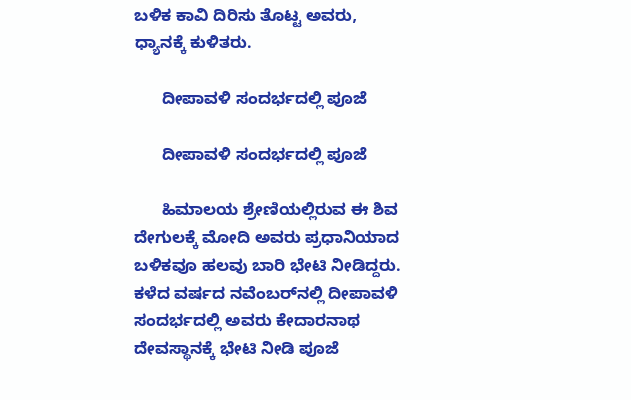ಬಳಿಕ ಕಾವಿ ದಿರಿಸು ತೊಟ್ಟ ಅವರು, ಧ್ಯಾನಕ್ಕೆ ಕುಳಿತರು.

      ದೀಪಾವಳಿ ಸಂದರ್ಭದಲ್ಲಿ ಪೂಜೆ

      ದೀಪಾವಳಿ ಸಂದರ್ಭದಲ್ಲಿ ಪೂಜೆ

      ಹಿಮಾಲಯ ಶ್ರೇಣಿಯಲ್ಲಿರುವ ಈ ಶಿವ ದೇಗುಲಕ್ಕೆ ಮೋದಿ ಅವರು ಪ್ರಧಾನಿಯಾದ ಬಳಿಕವೂ ಹಲವು ಬಾರಿ ಭೇಟಿ ನೀಡಿದ್ದರು. ಕಳೆದ ವರ್ಷದ ನವೆಂಬರ್‌ನಲ್ಲಿ ದೀಪಾವಳಿ ಸಂದರ್ಭದಲ್ಲಿ ಅವರು ಕೇದಾರನಾಥ ದೇವಸ್ಥಾನಕ್ಕೆ ಭೇಟಿ ನೀಡಿ ಪೂಜೆ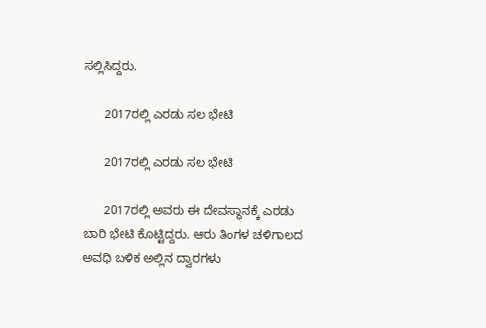ಸಲ್ಲಿಸಿದ್ದರು.

      2017ರಲ್ಲಿ ಎರಡು ಸಲ ಭೇಟಿ

      2017ರಲ್ಲಿ ಎರಡು ಸಲ ಭೇಟಿ

      2017ರಲ್ಲಿ ಅವರು ಈ ದೇವಸ್ಥಾನಕ್ಕೆ ಎರಡು ಬಾರಿ ಭೇಟಿ ಕೊಟ್ಟಿದ್ದರು. ಆರು ತಿಂಗಳ ಚಳಿಗಾಲದ ಅವಧಿ ಬಳಿಕ ಅಲ್ಲಿನ ದ್ವಾರಗಳು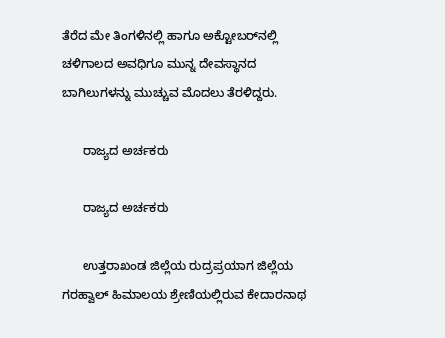ತೆರೆದ ಮೇ ತಿಂಗಳಿನಲ್ಲಿ ಹಾಗೂ ಅಕ್ಟೋಬರ್‌ನಲ್ಲಿ ಚಳಿಗಾಲದ ಅವಧಿಗೂ ಮುನ್ನ ದೇವಸ್ಥಾನದ ಬಾಗಿಲುಗಳನ್ನು ಮುಚ್ಚುವ ಮೊದಲು ತೆರಳಿದ್ದರು.

      ರಾಜ್ಯದ ಅರ್ಚಕರು

      ರಾಜ್ಯದ ಅರ್ಚಕರು

      ಉತ್ತರಾಖಂಡ ಜಿಲ್ಲೆಯ ರುದ್ರಪ್ರಯಾಗ ಜಿಲ್ಲೆಯ ಗರಹ್ವಾಲ್ ಹಿಮಾಲಯ ಶ್ರೇಣಿಯಲ್ಲಿರುವ ಕೇದಾರನಾಥ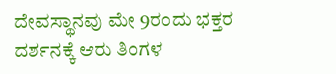ದೇವಸ್ಥಾನವು ಮೇ 9ರಂದು ಭಕ್ತರ ದರ್ಶನಕ್ಕೆ ಆರು ತಿಂಗಳ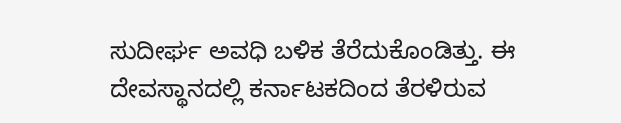ಸುದೀರ್ಘ ಅವಧಿ ಬಳಿಕ ತೆರೆದುಕೊಂಡಿತ್ತು. ಈ ದೇವಸ್ಥಾನದಲ್ಲಿ ಕರ್ನಾಟಕದಿಂದ ತೆರಳಿರುವ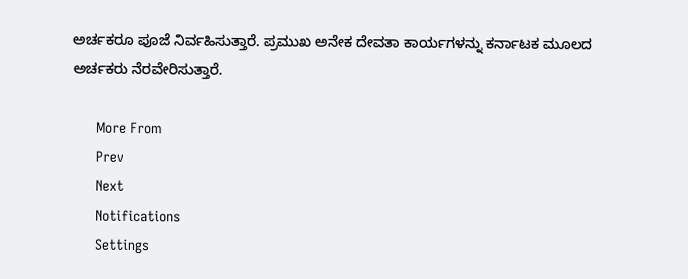ಅರ್ಚಕರೂ ಪೂಜೆ ನಿರ್ವಹಿಸುತ್ತಾರೆ. ಪ್ರಮುಖ ಅನೇಕ ದೇವತಾ ಕಾರ್ಯಗಳನ್ನು ಕರ್ನಾಟಕ ಮೂಲದ ಅರ್ಚಕರು ನೆರವೇರಿಸುತ್ತಾರೆ.

      More From
      Prev
      Next
      Notifications
      Settings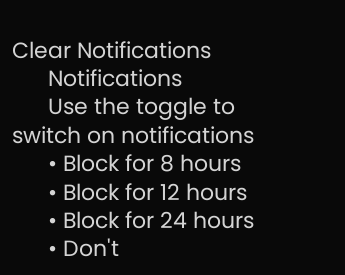Clear Notifications
      Notifications
      Use the toggle to switch on notifications
      • Block for 8 hours
      • Block for 12 hours
      • Block for 24 hours
      • Don't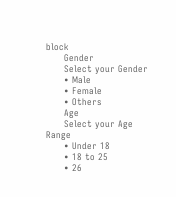block
      Gender
      Select your Gender
      • Male
      • Female
      • Others
      Age
      Select your Age Range
      • Under 18
      • 18 to 25
      • 26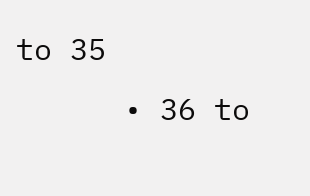to 35
      • 36 to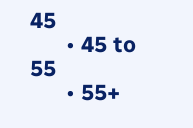45
      • 45 to 55
      • 55+